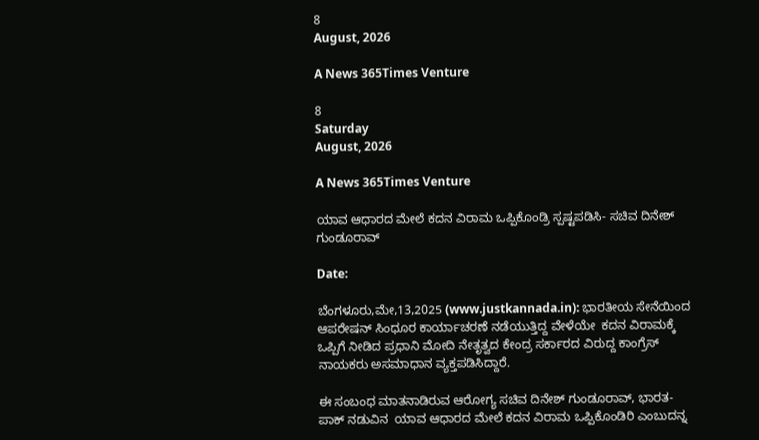8
August, 2026

A News 365Times Venture

8
Saturday
August, 2026

A News 365Times Venture

ಯಾವ ಆಧಾರದ ಮೇಲೆ ಕದನ ವಿರಾಮ ಒಪ್ಪಿಕೊಂಡ್ರಿ ಸ್ಪಷ್ಟಪಡಿಸಿ- ಸಚಿವ ದಿನೇಶ್ ಗುಂಡೂರಾವ್

Date:

ಬೆಂಗಳೂರು,ಮೇ,13,2025 (www.justkannada.in): ಭಾರತೀಯ ಸೇನೆಯಿಂದ ಆಪರೇಷನ್ ಸಿಂಧೂರ ಕಾರ್ಯಾಚರಣೆ ನಡೆಯುತ್ತಿದ್ದ ವೇಳೆಯೇ  ಕದನ ವಿರಾಮಕ್ಕೆ  ಒಪ್ಪಿಗೆ ನೀಡಿದ ಪ್ರಧಾನಿ ಮೋದಿ ನೇತೃತ್ವದ ಕೇಂದ್ರ ಸರ್ಕಾರದ ವಿರುದ್ದ ಕಾಂಗ್ರೆಸ್ ನಾಯಕರು ಅಸಮಾಧಾನ ವ್ಯಕ್ತಪಡಿಸಿದ್ದಾರೆ.

ಈ ಸಂಬಂಧ ಮಾತನಾಡಿರುವ ಆರೋಗ್ಯ ಸಚಿವ ದಿನೇಶ್ ಗುಂಡೂರಾವ್, ಭಾರತ- ಪಾಕ್ ನಡುವಿನ  ಯಾವ ಆಧಾರದ ಮೇಲೆ ಕದನ ವಿರಾಮ ಒಪ್ಪಿಕೊಂಡಿರಿ ಎಂಬುದನ್ನ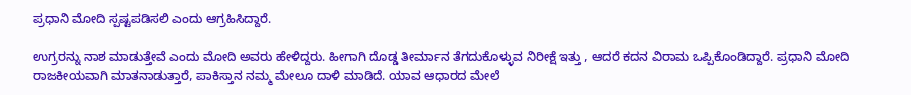ಪ್ರಧಾನಿ ಮೋದಿ ಸ್ಪಷ್ಟಪಡಿಸಲಿ ಎಂದು ಆಗ್ರಹಿಸಿದ್ದಾರೆ.

ಉಗ್ರರನ್ನು ನಾಶ ಮಾಡುತ್ತೇವೆ ಎಂದು ಮೋದಿ ಅವರು ಹೇಳಿದ್ದರು. ಹೀಗಾಗಿ ದೊಡ್ಡ ತೀರ್ಮಾನ ತೆಗದುಕೊಳ್ಳುವ ನಿರೀಕ್ಷೆ ಇತ್ತು , ಆದರೆ ಕದನ ವಿರಾಮ ಒಪ್ಪಿಕೊಂಡಿದ್ದಾರೆ. ಪ್ರಧಾನಿ ಮೋದಿ ರಾಜಕೀಯವಾಗಿ ಮಾತನಾಡುತ್ತಾರೆ, ಪಾಕಿಸ್ತಾನ ನಮ್ಮ ಮೇಲೂ ದಾಳಿ ಮಾಡಿದೆ. ಯಾವ ಆಧಾರದ ಮೇಲೆ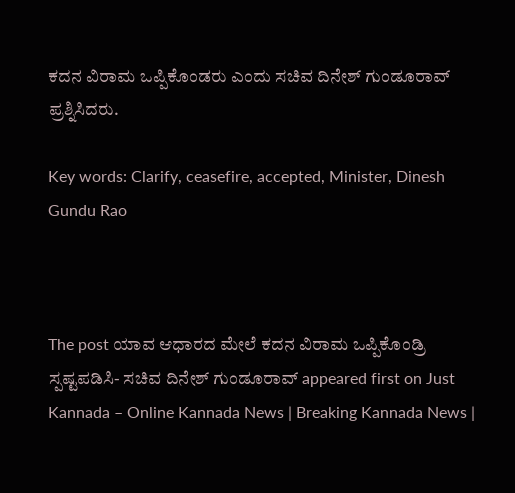ಕದನ ವಿರಾಮ ಒಪ್ಪಿಕೊಂಡರು ಎಂದು ಸಚಿವ ದಿನೇಶ್ ಗುಂಡೂರಾವ್ ಪ್ರಶ್ನಿಸಿದರು.

Key words: Clarify, ceasefire, accepted, Minister, Dinesh Gundu Rao



The post ಯಾವ ಆಧಾರದ ಮೇಲೆ ಕದನ ವಿರಾಮ ಒಪ್ಪಿಕೊಂಡ್ರಿ ಸ್ಪಷ್ಟಪಡಿಸಿ- ಸಚಿವ ದಿನೇಶ್ ಗುಂಡೂರಾವ್ appeared first on Just Kannada – Online Kannada News | Breaking Kannada News |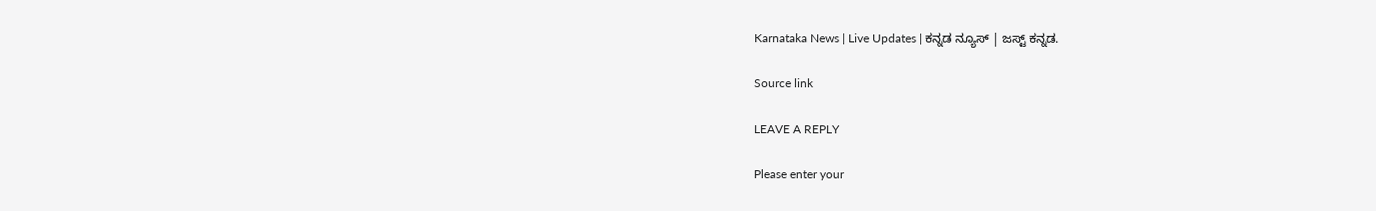Karnataka News | Live Updates | ಕನ್ನಡ ನ್ಯೂಸ್ | ಜಸ್ಟ್ ಕನ್ನಡ.

Source link

LEAVE A REPLY

Please enter your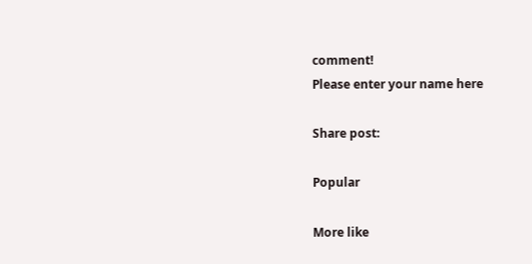comment!
Please enter your name here

Share post:

Popular

More like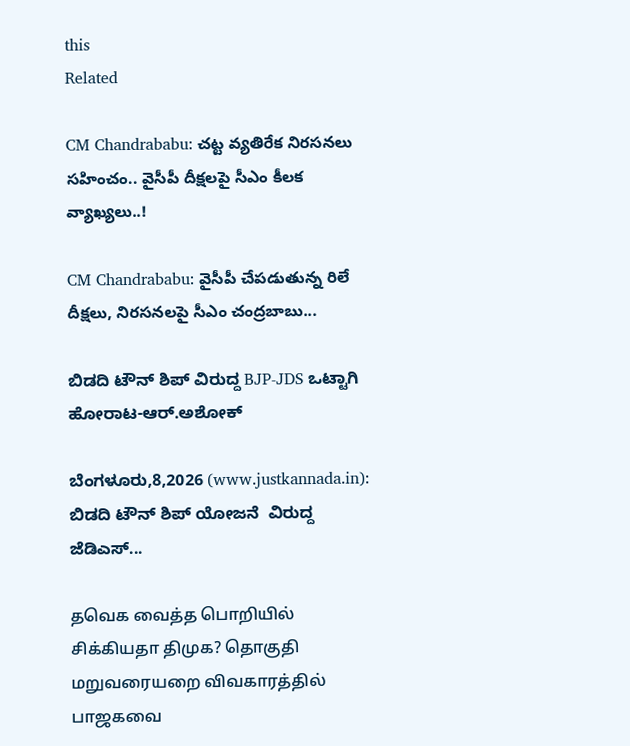this
Related

CM Chandrababu: చట్ట వ్యతిరేక నిరసనలు సహించం.. వైసీపీ దీక్షలపై సీఎం కీలక వ్యాఖ్యలు..!

CM Chandrababu: వైసీపీ చేపడుతున్న రిలే దీక్షలు, నిరసనలపై సీఎం చంద్రబాబు...

ಬಿಡದಿ ಟೌನ್ ಶಿಪ್ ವಿರುದ್ದ BJP-JDS ಒಟ್ಟಾಗಿ ಹೋರಾಟ-ಆರ್.ಅಶೋಕ್

ಬೆಂಗಳೂರು,8,2026 (www.justkannada.in): ಬಿಡದಿ ಟೌನ್ ಶಿಪ್ ಯೋಜನೆ  ವಿರುದ್ದ ಜೆಡಿಎಸ್...

தவெக வைத்த பொறியில் சிக்கியதா திமுக? தொகுதி மறுவரையறை விவகாரத்தில் பாஜகவை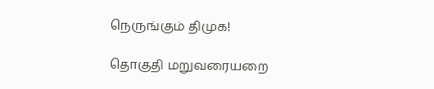நெருங்கும் திமுக!

தொகுதி மறுவரையறை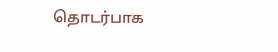தொடர்பாக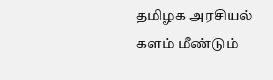தமிழக அரசியல் களம் மீண்டும்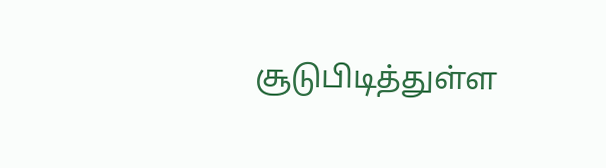சூடுபிடித்துள்ள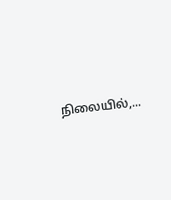நிலையில்,...